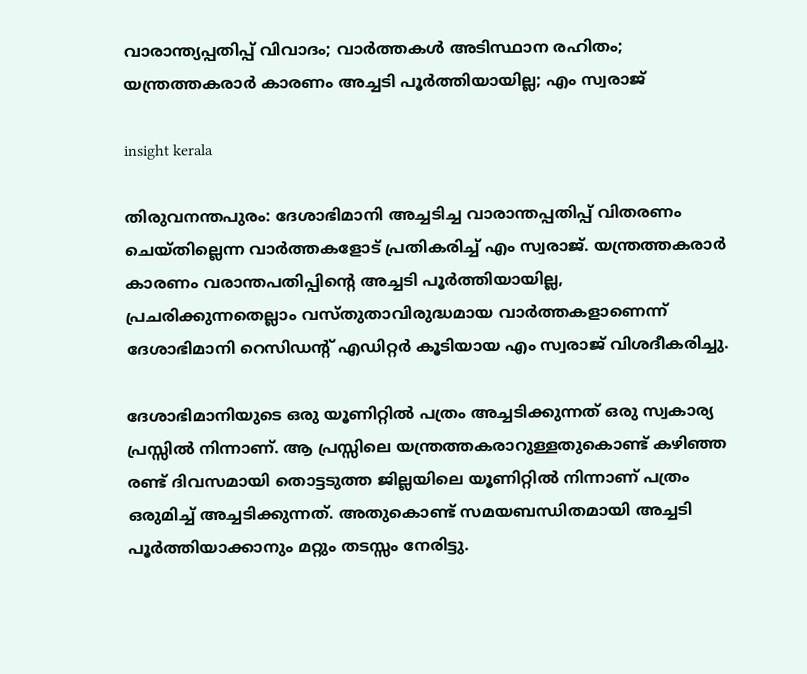വാരാന്ത്യപ്പതിപ്പ് വിവാദം; വാർത്തകൾ അടിസ്ഥാന രഹിതം; യന്ത്രത്തകരാർ കാരണം അച്ചടി പൂർത്തിയായില്ല; എം സ്വരാജ്

insight kerala

തിരുവനന്തപുരം: ദേശാഭിമാനി അച്ചടിച്ച വാരാന്തപ്പതിപ്പ് വിതരണം ചെയ്തില്ലെന്ന വാർത്തകളോട് പ്രതികരിച്ച് എം സ്വരാജ്. യന്ത്രത്തകരാർ കാരണം വരാന്തപതിപ്പിന്റെ അച്ചടി പൂർത്തിയായില്ല, പ്രചരിക്കുന്നതെല്ലാം വസ്തുതാവിരുദ്ധമായ വാർത്തകളാണെന്ന് ദേശാഭിമാനി റെസിഡന്റ് എഡിറ്റർ കൂടിയായ എം സ്വരാജ് വിശദീകരിച്ചു.

ദേശാഭിമാനിയുടെ ഒരു യൂണിറ്റിൽ പത്രം അച്ചടിക്കുന്നത് ഒരു സ്വകാര്യ പ്രസ്സിൽ നിന്നാണ്. ആ പ്രസ്സിലെ യന്ത്രത്തകരാറുള്ളതുകൊണ്ട് കഴിഞ്ഞ രണ്ട് ദിവസമായി തൊട്ടടുത്ത ജില്ലയിലെ യൂണിറ്റിൽ നിന്നാണ് പത്രം ഒരുമിച്ച് അച്ചടിക്കുന്നത്. അതുകൊണ്ട് സമയബന്ധിതമായി അച്ചടി പൂർത്തിയാക്കാനും മറ്റും തടസ്സം നേരിട്ടു.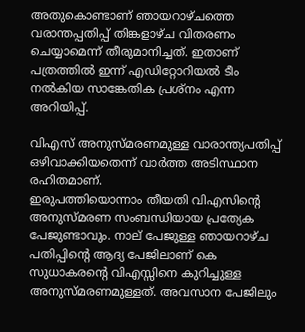അതുകൊണ്ടാണ് ഞായറാഴ്ചത്തെ വരാന്തപ്പതിപ്പ് തിങ്കളാഴ്ച വിതരണം ചെയ്യാമെന്ന് തീരുമാനിച്ചത്. ഇതാണ് പത്രത്തിൽ ഇന്ന് എഡിറ്റോറിയൽ ടീം നൽകിയ സാങ്കേതിക പ്രശ്‌നം എന്ന അറിയിപ്പ്.

വിഎസ് അനുസ്മരണമുള്ള വാരാന്ത്യപതിപ്പ് ഒഴിവാക്കിയതെന്ന് വാർത്ത അടിസ്ഥാന രഹിതമാണ്.
ഇരുപത്തിയൊന്നാം തീയതി വിഎസിന്റെ അനുസ്മരണ സംബന്ധിയായ പ്രത്യേക പേജുണ്ടാവും. നാല് പേജുള്ള ഞായറാഴ്ച പതിപ്പിന്റെ ആദ്യ പേജിലാണ് കെ സുധാകരന്റെ വിഎസ്സിനെ കുറിച്ചുള്ള അനുസ്മരണമുള്ളത്. അവസാന പേജിലും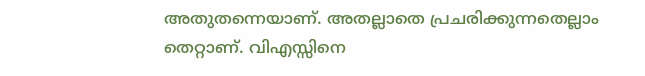അതുതന്നെയാണ്. അതല്ലാതെ പ്രചരിക്കുന്നതെല്ലാം തെറ്റാണ്. വിഎസ്സിനെ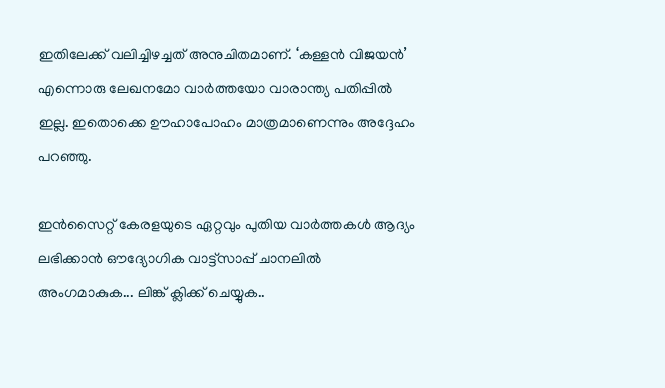ഇതിലേക്ക് വലിച്ചിഴച്ചത് അനുചിതമാണ്. ‘കള്ളൻ വിജയൻ’ എന്നൊരു ലേഖനമോ വാർത്തയോ വാരാന്ത്യ പതിപ്പിൽ ഇല്ല. ഇതൊക്കെ ഊഹാപോഹം മാത്രമാണെന്നും അദ്ദേഹം പറഞ്ഞു.

ഇൻസൈറ്റ് കേരളയുടെ ഏറ്റവും പുതിയ വാർത്തകൾ ആദ്യം ലഭിക്കാൻ ഔദ്യോഗിക വാട്ട്‌സാപ്പ് ചാനലിൽ അംഗമാകുക... ലിങ്ക് ക്ലിക്ക് ചെയ്യുക..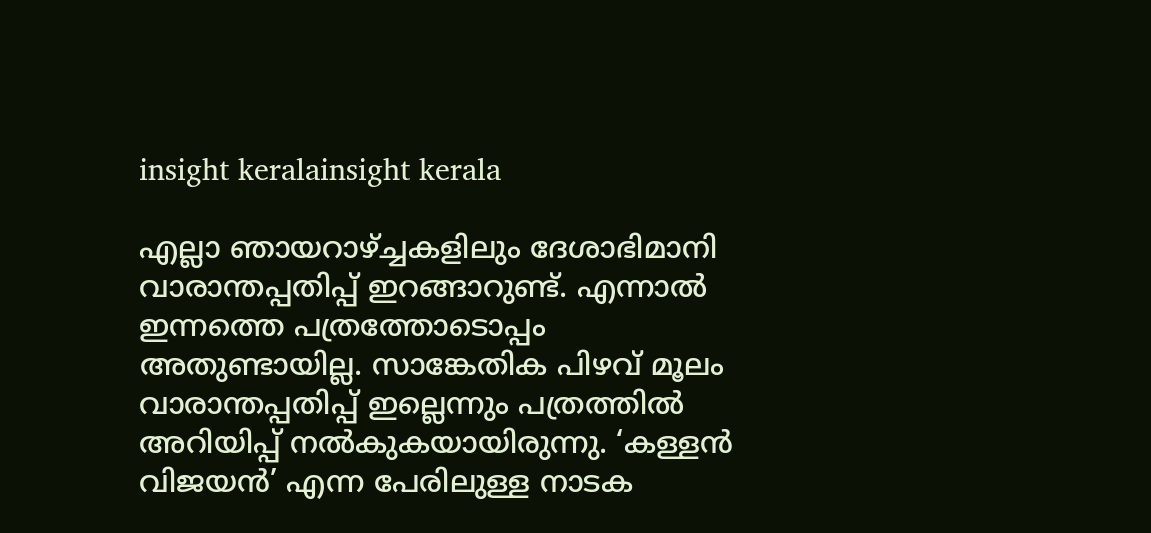insight keralainsight kerala

എല്ലാ ഞായറാഴ്ച്ചകളിലും ദേശാഭിമാനി വാരാന്തപ്പതിപ്പ് ഇറങ്ങാറുണ്ട്. എന്നാൽ ഇന്നത്തെ പത്രത്തോടൊപ്പം അതുണ്ടായില്ല. സാങ്കേതിക പിഴവ് മൂലം വാരാന്തപ്പതിപ്പ് ഇല്ലെന്നും പത്രത്തിൽ അറിയിപ്പ് നൽകുകയായിരുന്നു. ‘കള്ളൻ വിജയൻ’ എന്ന പേരിലുള്ള നാടക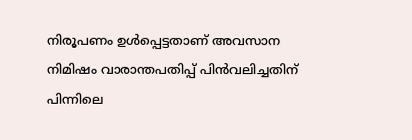നിരൂപണം ഉൾപ്പെട്ടതാണ് അവസാന നിമിഷം വാരാന്തപതിപ്പ് പിൻവലിച്ചതിന് പിന്നിലെ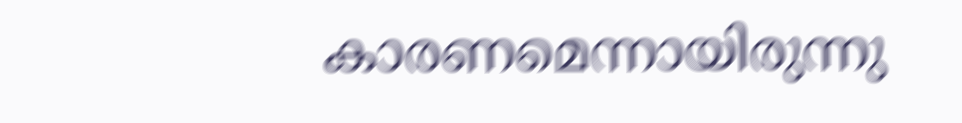കാരണമെന്നായിരുന്നു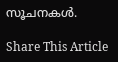സൂചനകൾ.

Share This Article